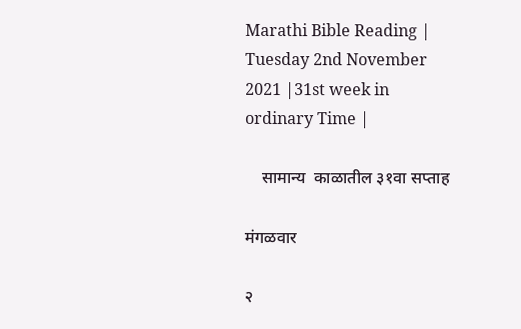Marathi Bible Reading | Tuesday 2nd November 2021 |31st week in ordinary Time |

    सामान्य  काळातील ३१वा सप्ताह

मंगळवार

२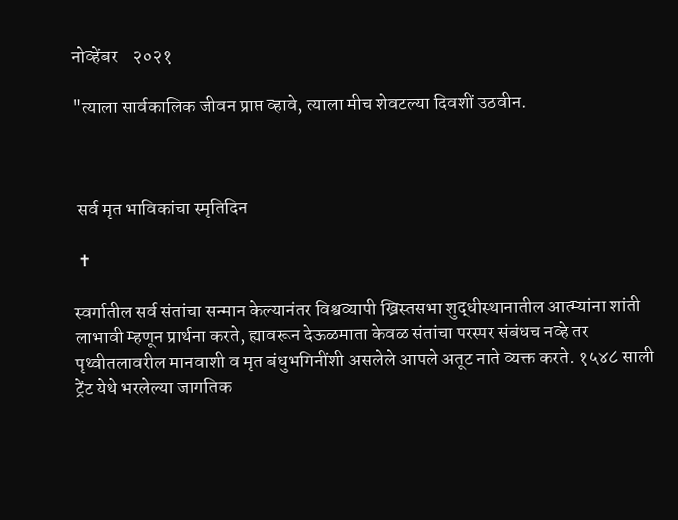नोव्हेंबर    २०२१

"त्याला सार्वकालिक जीवन प्राप्त व्हावे, त्याला मीच शेवटल्या दिवशीं उठवीन.



 सर्व मृत भाविकांचा स्मृतिदिन

 ✝

स्वर्गातील सर्व संतांचा सन्मान केल्यानंतर विश्वव्यापी ख्रिस्तसभा शुद्धीस्थानातील आत्म्यांना शांती लाभावी म्हणून प्रार्थना करते, ह्यावरून देऊळमाता केवळ संतांचा परस्पर संबंधच नव्हे तर पृथ्वीतलावरील मानवाशी व मृत बंधुभगिनींशी असलेले आपले अतूट नाते व्यक्त करते. १५४८ साली ट्रेंट येथे भरलेल्या जागतिक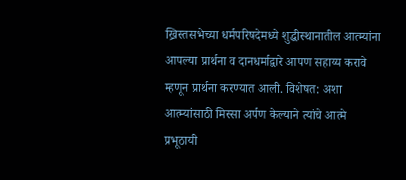ख्रिस्तसभेच्या धर्मपरिषदेमध्ये शुद्धीस्थानातील आत्म्यांना आपल्या प्रार्थना व दानधर्माद्वारे आपण सहाय्य करावे म्हणून प्रार्थना करण्यात आली. विशेषत: अशा आत्म्यांसाठी मिस्सा अर्पण केल्याने त्यांचे आत्मे प्रभूठायी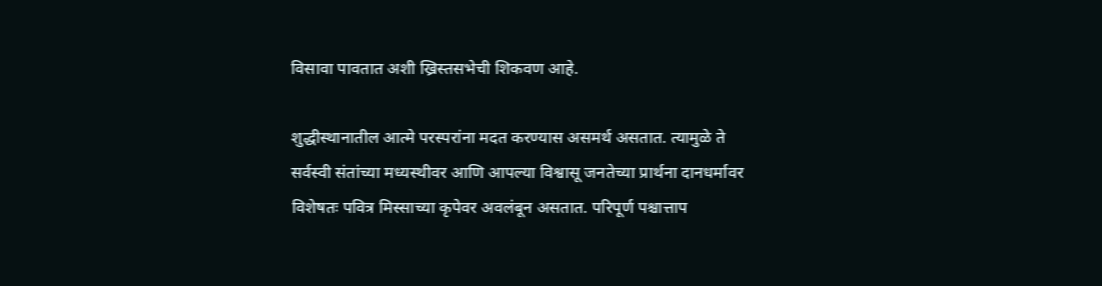विसावा पावतात अशी ख्रिस्तसभेची शिकवण आहे.

शुद्धीस्थानातील आत्मे परस्परांना मदत करण्यास असमर्थ असतात. त्यामुळे ते सर्वस्वी संतांच्या मध्यस्थीवर आणि आपल्या विश्वासू जनतेच्या प्रार्थना दानधर्मावर विशेषतः पवित्र मिस्साच्या कृपेवर अवलंबून असतात. परिपूर्ण पश्चात्ताप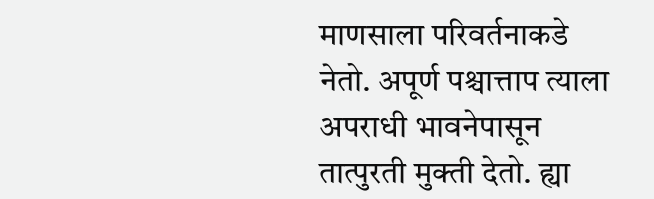माणसाला परिवर्तनाकडे नेतो. अपूर्ण पश्चात्ताप त्याला अपराधी भावनेपासून तात्पुरती मुक्ती देतो. ह्या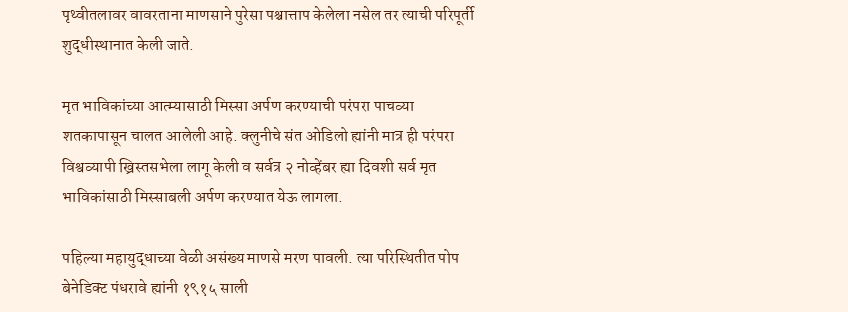पृथ्वीतलावर वावरताना माणसाने पुरेसा पश्चात्ताप केलेला नसेल तर त्याची परिपूर्ती शुद्धीस्थानात केली जाते.

मृत भाविकांच्या आत्म्यासाठी मिस्सा अर्पण करण्याची परंपरा पाचव्या शतकापासून चालत आलेली आहे. क्लुनीचे संत ओडिलो ह्यांनी मात्र ही परंपरा विश्वव्यापी ख्रिस्तसभेला लागू केली व सर्वत्र २ नोव्हेंबर ह्या दिवशी सर्व मृत भाविकांसाठी मिस्साबली अर्पण करण्यात येऊ लागला.

पहिल्या महायुद्धाच्या वेळी असंख्य माणसे मरण पावली. त्या परिस्थितीत पोप बेनेडिक्ट पंधरावे ह्यांनी १९१५ साली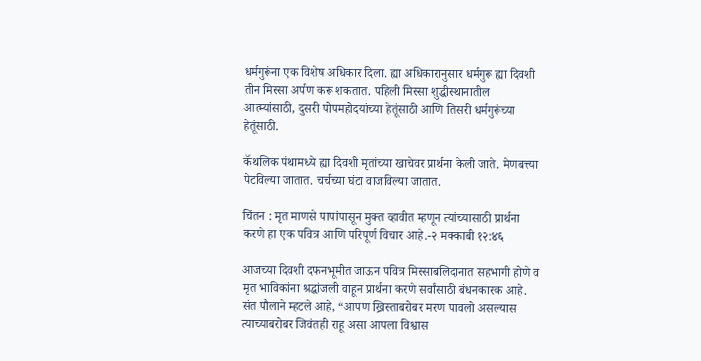धर्मगुरूंना एक विशेष अधिकार दिला. ह्या अधिकारानुसार धर्मगुरू ह्या दिवशी तीन मिस्सा अर्पण करू शकतात. पहिली मिस्सा शुद्धीस्थानातील आत्म्यांसाठी, दुसरी पोपमहोदयांच्या हेतूंसाठी आणि तिसरी धर्मगुरूंच्या हेतूंसाठी.

कॅथलिक पंथामध्ये ह्या दिवशी मृतांच्या खाचेवर प्रार्थना केली जाते. मेणबत्त्या पेटविल्या जातात. चर्चच्या घंटा वाजविल्या जातात.

चिंतन : मृत माणसे पापांपासून मुक्त व्हावीत म्हणून त्यांच्यासाठी प्रार्थना करणे हा एक पवित्र आणि परिपूर्ण विचार आहे.-२ मक्काबी १२:४६

आजच्या दिवशी दफनभूमीत जाऊन पवित्र मिस्साबलिदानात सहभागी होणे व मृत भाविकांना श्रद्धांजली वाहून प्रार्थना करणे सर्वांसाठी बंधनकारक आहे. संत पौलाने म्हटले आहे, “आपण ख्रिस्ताबरोबर मरण पावलो असल्यास त्याच्याबरोबर जिवंतही राहू असा आपला विश्वास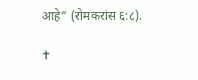आहे” (रोमकरांस ६:८).

✝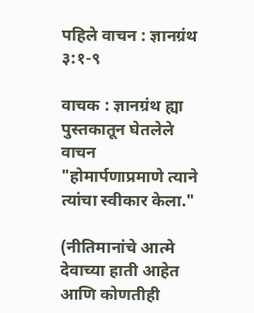पहिले वाचन : ज्ञानग्रंथ ३:१-९

वाचक : ज्ञानग्रंथ ह्या पुस्तकातून घेतलेले वाचन
"होमार्पणाप्रमाणे त्याने त्यांचा स्वीकार केला."

(नीतिमानांचे आत्मे देवाच्या हाती आहेत आणि कोणतीही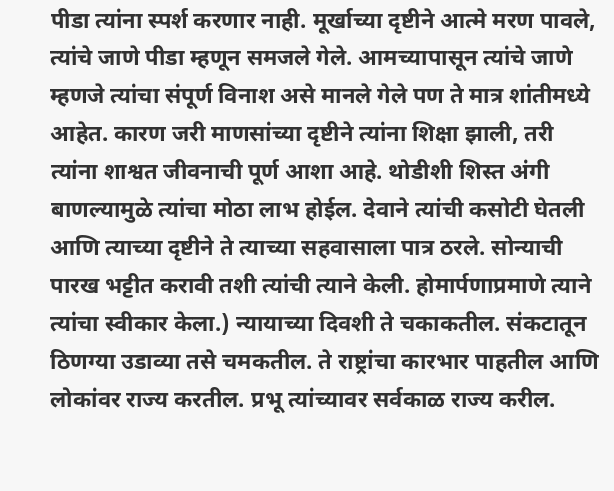पीडा त्यांना स्पर्श करणार नाही. मूर्खाच्या दृष्टीने आत्मे मरण पावले, त्यांचे जाणे पीडा म्हणून समजले गेले. आमच्यापासून त्यांचे जाणे म्हणजे त्यांचा संपूर्ण विनाश असे मानले गेले पण ते मात्र शांतीमध्ये आहेत. कारण जरी माणसांच्या दृष्टीने त्यांना शिक्षा झाली, तरी त्यांना शाश्वत जीवनाची पूर्ण आशा आहे. थोडीशी शिस्त अंगी बाणल्यामुळे त्यांचा मोठा लाभ होईल. देवाने त्यांची कसोटी घेतली आणि त्याच्या दृष्टीने ते त्याच्या सहवासाला पात्र ठरले. सोन्याची पारख भट्टीत करावी तशी त्यांची त्याने केली. होमार्पणाप्रमाणे त्याने त्यांचा स्वीकार केला.) न्यायाच्या दिवशी ते चकाकतील. संकटातून ठिणग्या उडाव्या तसे चमकतील. ते राष्ट्रांचा कारभार पाहतील आणि लोकांवर राज्य करतील. प्रभू त्यांच्यावर सर्वकाळ राज्य करील.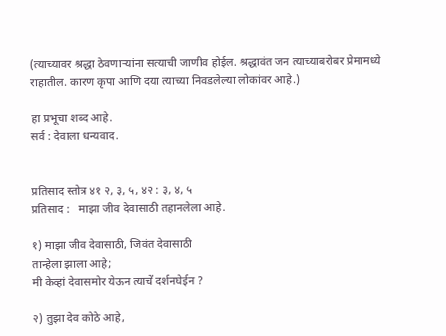(त्याच्यावर श्रद्धा ठेवणाऱ्यांना सत्याची जाणीव होईल. श्रद्धावंत जन त्याच्याबरोबर प्रेमामध्ये राहातील. कारण कृपा आणि दया त्याच्या निवडलेल्या लोकांवर आहे.)

हा प्रभूचा शब्द आहे.
सर्व : देवाला धन्यवाद.


प्रतिसाद स्तोत्र ४१ २, ३, ५, ४२ : ३, ४, ५
प्रतिसाद :   माझा जीव देवासाठी तहानलेला आहे.

१) माझा जीव देवासाठी, जिवंत देवासाठी
तान्हेला झाला आहे;
मी केव्हां देवासमोर येऊन त्याचें दर्शनघेईन ?

२) तुझा देव कोठे आहे,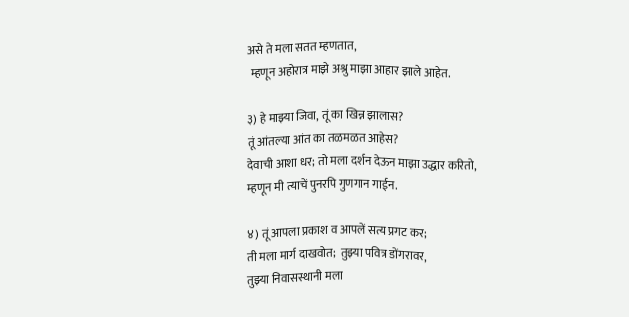असे ते मला सतत म्हणतात,
 म्हणून अहोरात्र माझे अश्रु माझा आहार झाले आहेत.

३) हे माझ्या जिवा, तूं का खिन्न झालास?
तूं आंतल्या आंत का तळमळत आहेस?
देवाची आशा धर; तो मला दर्शन देऊन माझा उद्धार करितो,
म्हणून मी त्याचें पुनरपि गुणगान गाईन.

४) तूं आपला प्रकाश व आपलें सत्य प्रगट कर;
ती मला मार्ग दाखवोत;  तुझ्या पवित्र डोंगरावर,
तुझ्या निवासस्थानी मला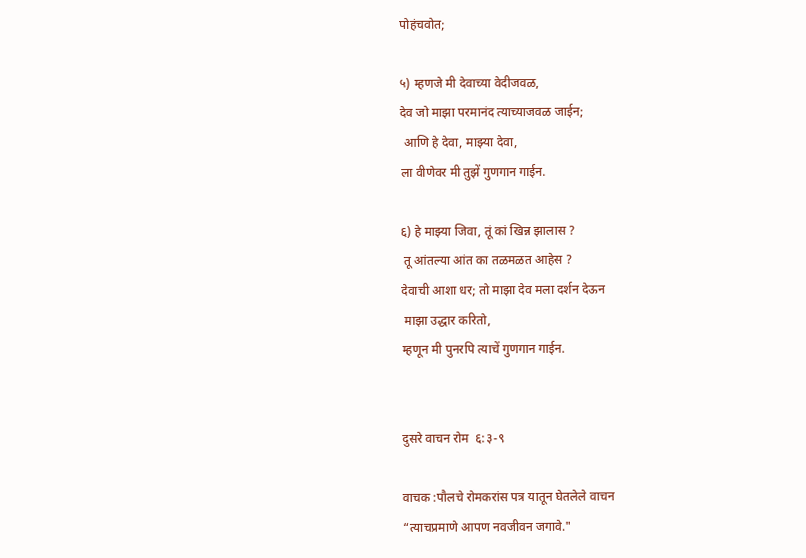पोहंचवोत;

५) म्हणजे मी देवाच्या वेदीजवळ,
देव जो माझा परमानंद त्याच्याजवळ जाईन;
 आणि हे देवा, माझ्या देवा,
ला वीणेवर मी तुझें गुणगान गाईन.

६) हे माझ्या जिवा, तूं कां खिन्न झालास ?
 तू आंतल्या आंत का तळमळत आहेस ?
देवाची आशा धर; तो माझा देव मला दर्शन देऊन
 माझा उद्धार करितो,
म्हणून मी पुनरपि त्याचें गुणगान गाईन.


दुसरे वाचन रोम  ६:३-९

वाचक :पौलचे रोमकरांस पत्र यातून घेतलेले वाचन
“त्याचप्रमाणे आपण नवजीवन जगावे."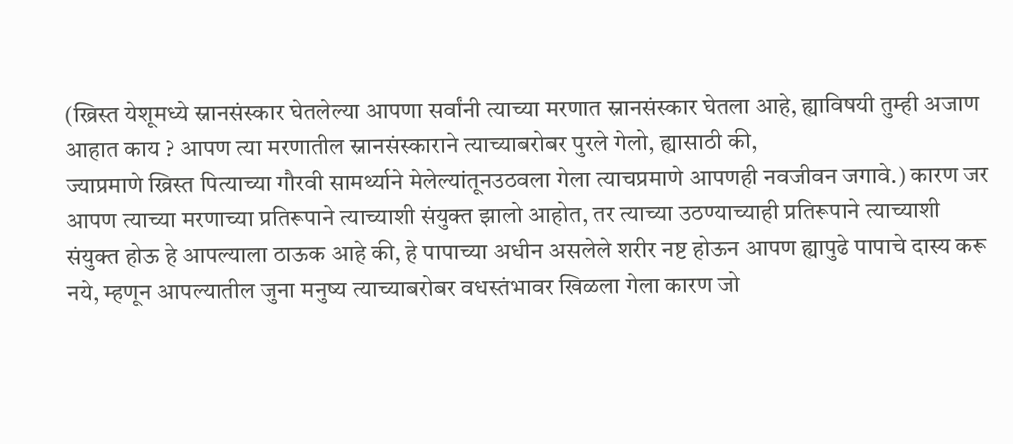(ख्रिस्त येशूमध्ये स्नानसंस्कार घेतलेल्या आपणा सर्वांनी त्याच्या मरणात स्नानसंस्कार घेतला आहे, ह्याविषयी तुम्ही अजाण आहात काय ? आपण त्या मरणातील स्नानसंस्काराने त्याच्याबरोबर पुरले गेलो, ह्यासाठी की,
ज्याप्रमाणे ख्रिस्त पित्याच्या गौरवी सामर्थ्याने मेलेल्यांतूनउठवला गेला त्याचप्रमाणे आपणही नवजीवन जगावे.) कारण जर आपण त्याच्या मरणाच्या प्रतिरूपाने त्याच्याशी संयुक्त झालो आहोत, तर त्याच्या उठण्याच्याही प्रतिरूपाने त्याच्याशी संयुक्त होऊ हे आपल्याला ठाऊक आहे की, हे पापाच्या अधीन असलेले शरीर नष्ट होऊन आपण ह्यापुढे पापाचे दास्य करू नये, म्हणून आपल्यातील जुना मनुष्य त्याच्याबरोबर वधस्तंभावर खिळला गेला कारण जो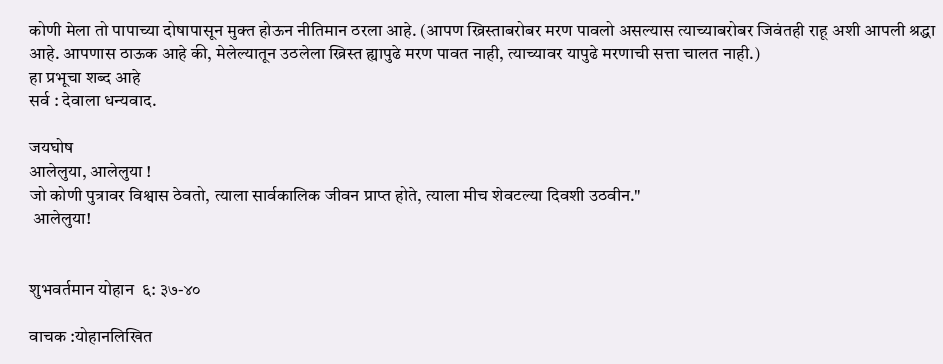कोणी मेला तो पापाच्या दोषापासून मुक्त होऊन नीतिमान ठरला आहे. (आपण ख्रिस्ताबरोबर मरण पावलो असल्यास त्याच्याबरोबर जिवंतही राहू अशी आपली श्रद्धा आहे. आपणास ठाऊक आहे की, मेलेल्यातून उठलेला ख्रिस्त ह्यापुढे मरण पावत नाही, त्याच्यावर यापुढे मरणाची सत्ता चालत नाही.)
हा प्रभूचा शब्द आहे
सर्व : देवाला धन्यवाद.

जयघोष
आलेलुया, आलेलुया !
जो कोणी पुत्रावर विश्वास ठेवतो, त्याला सार्वकालिक जीवन प्राप्त होते, त्याला मीच शेवटल्या दिवशी उठवीन."
 आलेलुया!


शुभवर्तमान योहान  ६: ३७-४०

वाचक :योहानलिखित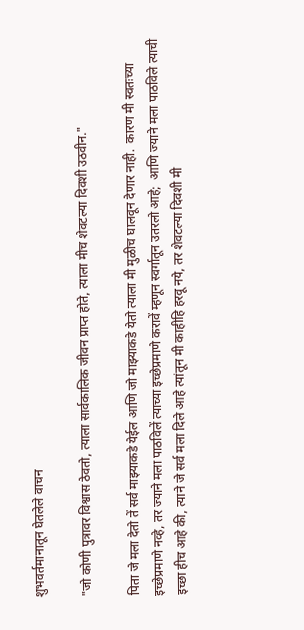शुभवर्तमानातून घेतलेले वाचन

"जो कोणी पुत्रावर विश्वास ठेवतो, त्याला सार्वकालिक जीवन प्राप्त होते, त्याला मीच शेवटल्या दिवशी उठवीन."

पिता जे मला देतो तें सर्व माझ्याकडे येईल आणि जो माझ्याकडे येतो त्याला मी मुळीच घालवून देणार नाही.  कारण मी स्वतःच्या इच्छेप्रमाणे नव्हे, तर ज्याने मला पाठविलें त्याच्या इच्छेप्रमाणे करावें म्हणून स्वर्गातून उतरलो आहे;  आणि ज्याने मला पाठविले त्याची इच्छा हीच आहे की, त्याने जे सर्व मला दिले आहे त्यांतून मी काहीहि हरवू नये, तर शेवटल्या दिवशी मी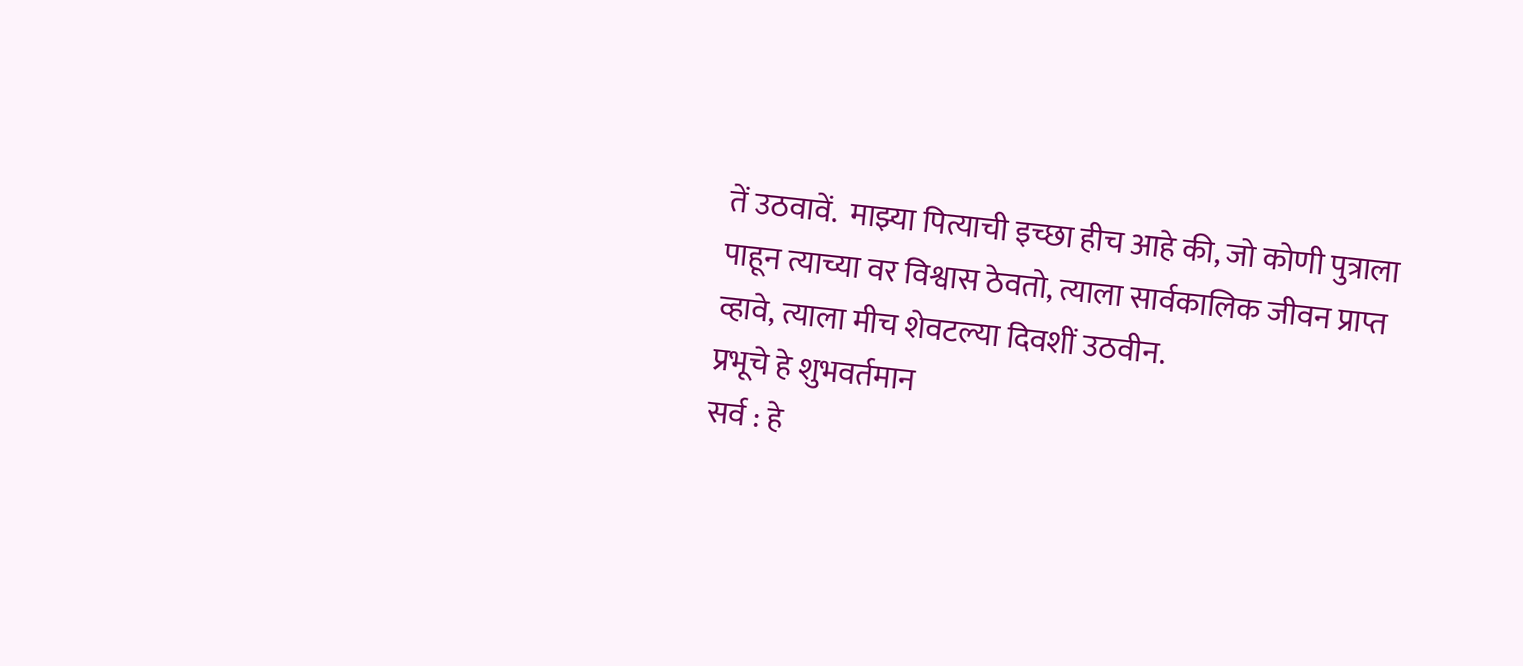तें उठवावें.  माझ्या पित्याची इच्छा हीच आहे की, जो कोणी पुत्राला पाहून त्याच्या वर विश्वास ठेवतो, त्याला सार्वकालिक जीवन प्राप्त व्हावे, त्याला मीच शेवटल्या दिवशीं उठवीन.
प्रभूचे हे शुभवर्तमान
सर्व : हे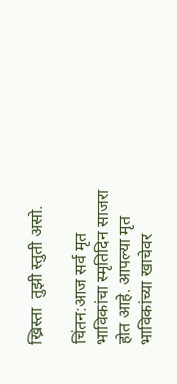ख्रिस्ता  तुझी स्तुती असो.

चिंतन:आज सर्व मृत भाविकांचा स्मृतिदिन साजरा होत आहे. आपल्या मृत भाविकांच्या खाचेवर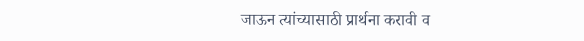जाऊन त्यांच्यासाठी प्रार्थना करावी व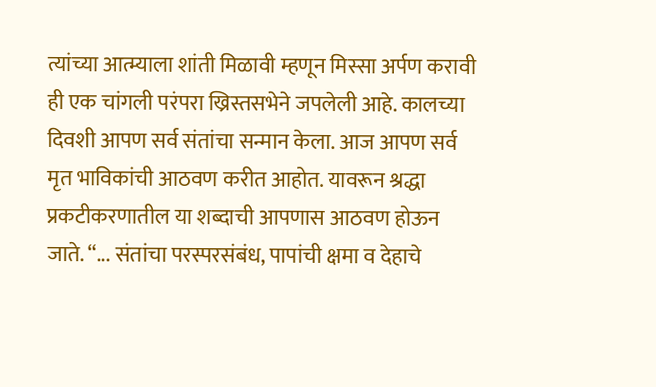त्यांच्या आत्म्याला शांती मिळावी म्हणून मिस्सा अर्पण करावी ही एक चांगली परंपरा ख्रिस्तसभेने जपलेली आहे. कालच्या दिवशी आपण सर्व संतांचा सन्मान केला. आज आपण सर्व मृत भाविकांची आठवण करीत आहोत. यावरून श्रद्धा प्रकटीकरणातील या शब्दाची आपणास आठवण होऊन जाते. “... संतांचा परस्परसंबंध, पापांची क्षमा व देहाचे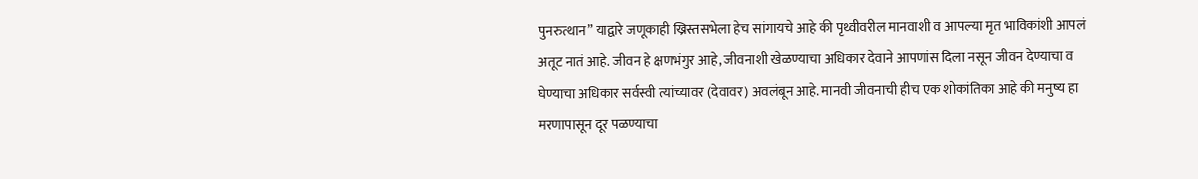पुनरुत्थान” याद्वारे जणूकाही ख्रिस्तसभेला हेच सांगायचे आहे की पृथ्वीवरील मानवाशी व आपल्या मृत भाविकांशी आपलं अतूट नातं आहे. जीवन हे क्षणभंगुर आहे, जीवनाशी खेळण्याचा अधिकार देवाने आपणांस दिला नसून जीवन देण्याचा व घेण्याचा अधिकार सर्वस्वी त्यांच्यावर (देवावर) अवलंबून आहे. मानवी जीवनाची हीच एक शोकांतिका आहे की मनुष्य हा मरणापासून दूर पळण्याचा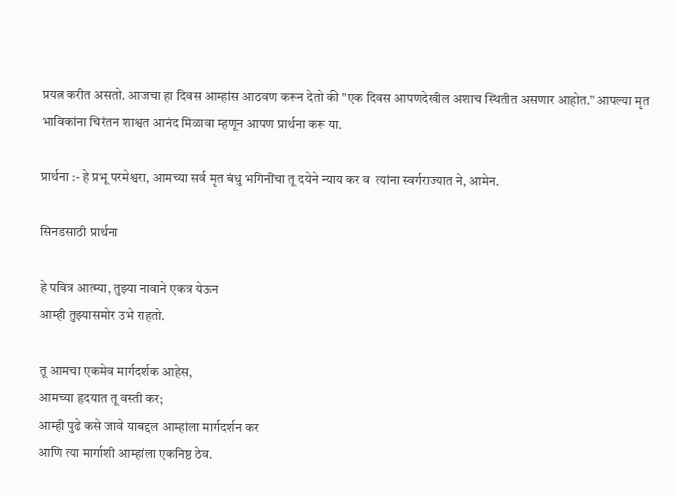प्रयत्न करीत असतो. आजचा हा दिवस आम्हांस आठवण करून देतो की "एक दिवस आपणदेखील अशाच स्थितीत असणार आहोत.” आपल्या मृत भाविकांना चिरंतन शाश्वत आनंद मिळावा म्हणून आपण प्रार्थना करू या.

प्रार्थना :- हे प्रभू परमेश्वरा, आमच्या सर्व मृत बंधु भगिनींचा तू दयेने न्याय कर व  त्यांना स्वर्गराज्यात ने, आमेन.

सिनडसाठी प्रार्थना

हे पवित्र आत्म्या, तुझ्या नावाने एकत्र येऊन
आम्ही तुझ्यासमोर उभे राहतो.

तू आमचा एकमेव मार्गदर्शक आहेस,
आमच्या हृदयात तू वस्ती कर;
आम्ही पुढे कसे जावे याबद्दल आम्हांला मार्गदर्शन कर
आणि त्या मार्गाशी आम्हांला एकनिष्ठ ठेव.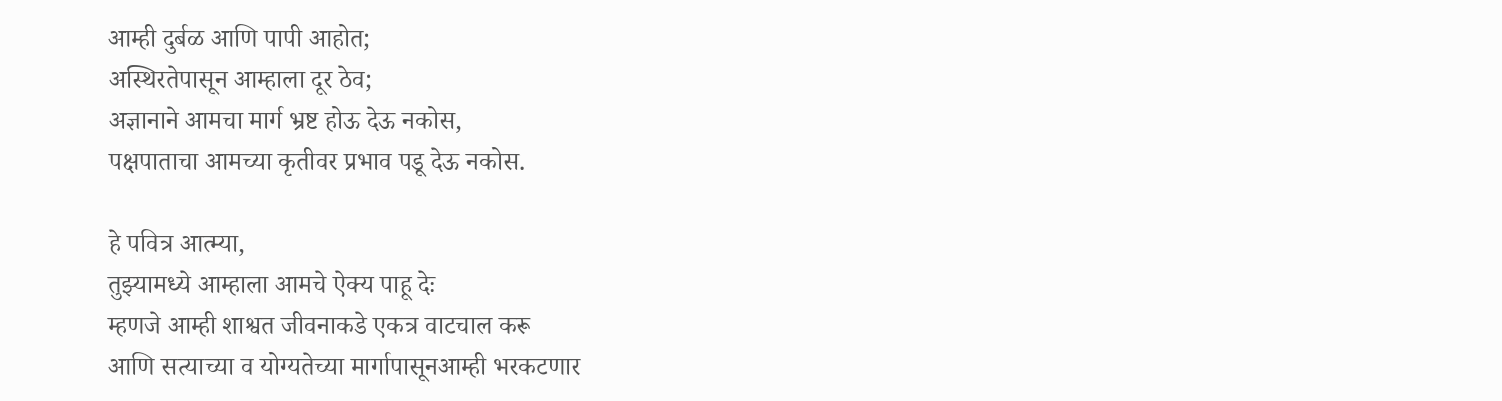आम्ही दुर्बळ आणि पापी आहोत;
अस्थिरतेपासून आम्हाला दूर ठेव;
अज्ञानाने आमचा मार्ग भ्रष्ट होऊ देऊ नकोस,
पक्षपाताचा आमच्या कृतीवर प्रभाव पडू देऊ नकोस.

हे पवित्र आत्म्या,
तुझ्यामध्ये आम्हाला आमचे ऐक्य पाहू देः
म्हणजे आम्ही शाश्वत जीवनाकडे एकत्र वाटचाल करू
आणि सत्याच्या व योग्यतेच्या मार्गापासूनआम्ही भरकटणार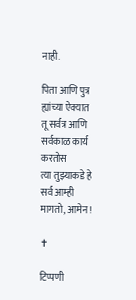नाही.

पिता आणि पुत्र ह्यांच्या ऐक्यात
तू सर्वत्र आणि सर्वकाळ कार्य करतोस
त्या तुझ्याकडे हे सर्व आम्ही मागतो, आमेन !

✝

टिप्पणी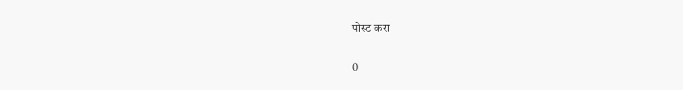पोस्ट करा

0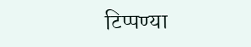टिप्पण्या